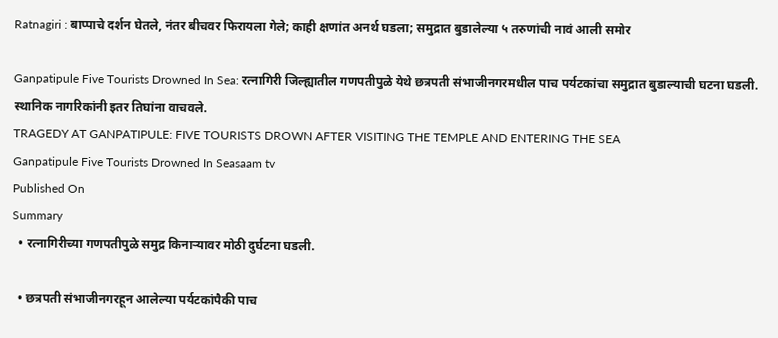Ratnagiri : बाप्पाचे दर्शन घेतले, नंतर बीचवर फिरायला गेले; काही क्षणांत अनर्थ घडला; समुद्रात बुडालेल्या ५ तरुणांची नावं आली समोर

Ganpatipule Five Tourists Drowned In Sea: रत्नागिरी जिल्ह्यातील गणपतीपुळे येथे छत्रपती संभाजीनगरमधील पाच पर्यटकांचा समुद्रात बुडाल्याची घटना घडली. स्थानिक नागरिकांनी इतर तिघांना वाचवले.
TRAGEDY AT GANPATIPULE: FIVE TOURISTS DROWN AFTER VISITING THE TEMPLE AND ENTERING THE SEA
Ganpatipule Five Tourists Drowned In Seasaam tv
Published On
Summary
  • रत्नागिरीच्या गणपतीपुळे समुद्र किनाऱ्यावर मोठी दुर्घटना घडली.

  • छत्रपती संभाजीनगरहून आलेल्या पर्यटकांपैकी पाच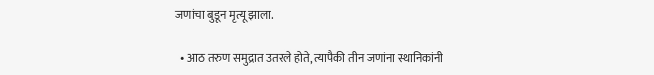जणांचा बुडून मृत्यू झाला.

  • आठ तरुण समुद्रात उतरले होते, त्यापैकी तीन जणांना स्थानिकांनी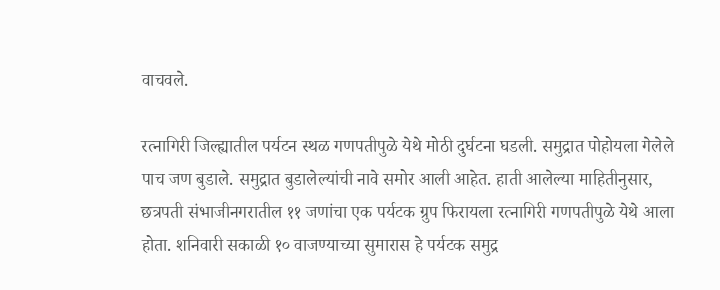वाचवले.

रत्नागिरी जिल्ह्यातील पर्यटन स्थळ गणपतीपुळे येथे मोठी दुर्घटना घडली. समुद्रात पोहोयला गेलेले पाच जण बुडाले. समुद्रात बुडालेल्यांची नावे समोर आली आहेत. हाती आलेल्या माहितीनुसार, छत्रपती संभाजीनगरातील ११ जणांचा एक पर्यटक ग्रुप फिरायला रत्नागिरी गणपतीपुळे येथे आला होता. शनिवारी सकाळी १० वाजण्याच्या सुमारास हे पर्यटक समुद्र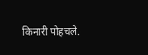किनारी पोहचले.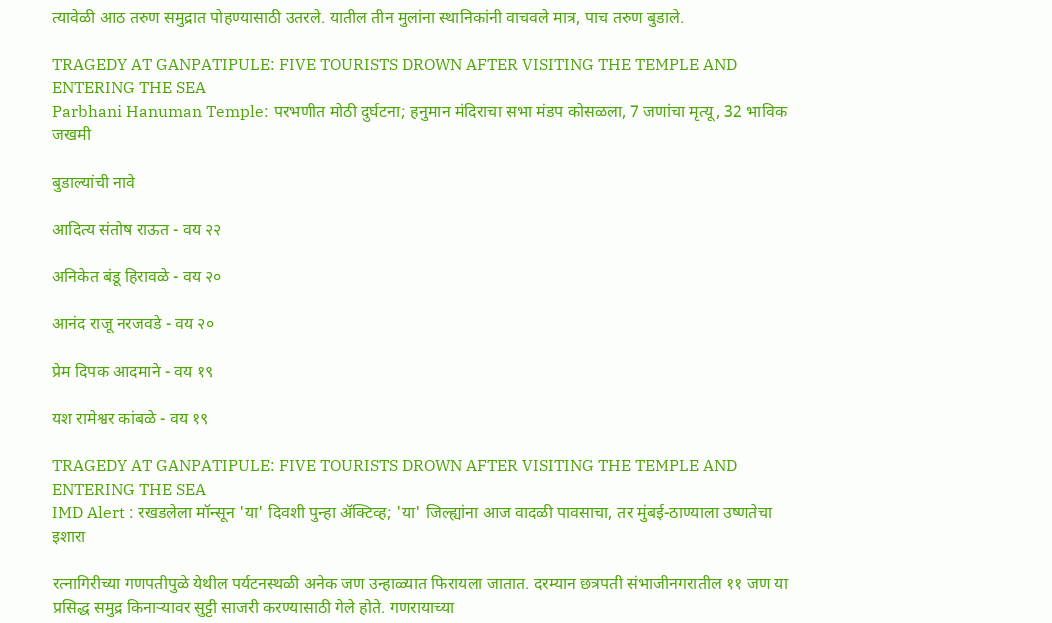त्यावेळी आठ तरुण समुद्रात पोहण्यासाठी उतरले. यातील तीन मुलांना स्थानिकांनी वाचवले मात्र, पाच तरुण बुडाले.

TRAGEDY AT GANPATIPULE: FIVE TOURISTS DROWN AFTER VISITING THE TEMPLE AND ENTERING THE SEA
Parbhani Hanuman Temple: परभणीत मोठी दुर्घटना; हनुमान मंदिराचा सभा मंडप कोसळला, 7 जणांचा मृत्यू, 32 भाविक जखमी

बुडाल्यांची नावे

आदित्य संतोष राऊत - वय २२

अनिकेत बंडू हिरावळे - वय २०

आनंद राजू नरजवडे - वय २०

प्रेम दिपक आदमाने - वय १९

यश रामेश्वर कांबळे - वय १९

TRAGEDY AT GANPATIPULE: FIVE TOURISTS DROWN AFTER VISITING THE TEMPLE AND ENTERING THE SEA
IMD Alert : रखडलेला मॉन्सून 'या' दिवशी पुन्हा ॲक्टिव्ह; 'या' जिल्ह्यांना आज वादळी पावसाचा, तर मुंबई-ठाण्याला उष्णतेचा इशारा

रत्नागिरीच्या गणपतीपुळे येथील पर्यटनस्थळी अनेक जण उन्हाळ्यात फिरायला जातात. दरम्यान छत्रपती संभाजीनगरातील ११ जण या प्रसिद्ध समुद्र किनाऱ्यावर सुट्टी साजरी करण्यासाठी गेले होते. गणरायाच्या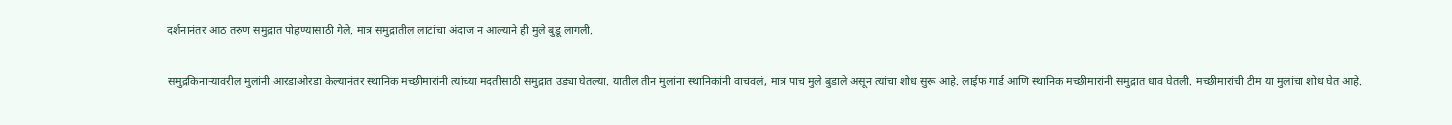दर्शनानंतर आठ तरुण समुद्रात पोहण्यासाठी गेले. मात्र समुद्रातील लाटांचा अंदाज न आल्याने ही मुले बुडू लागली.

समुद्रकिनाऱ्यावरील मुलांनी आरडाओरडा केल्यानंतर स्थानिक मच्छीमारांनी त्यांच्या मदतीसाठी समुद्रात उड्या घेतल्या. यातील तीन मुलांना स्थानिकांनी वाचवलं, मात्र पाच मुले बुडाले असून त्यांचा शोध सुरू आहे. लाईफ गार्ड आणि स्थानिक मच्छीमारांनी समुद्रात धाव घेतली. मच्छीमारांची टीम या मुलांचा शोध घेत आहे.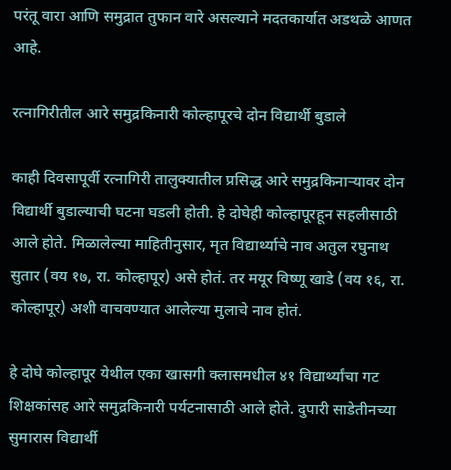परंतू वारा आणि समुद्रात तुफान वारे असल्याने मदतकार्यात अडथळे आणत आहे.

रत्नागिरीतील आरे समुद्रकिनारी कोल्हापूरचे दोन विद्यार्थी बुडाले

काही दिवसापूर्वी रत्नागिरी तालुक्यातील प्रसिद्ध आरे समुद्रकिनाऱ्यावर दोन विद्यार्थी बुडाल्याची घटना घडली होती. हे दोघेही कोल्हापूरहून सहलीसाठी आले होते. मिळालेल्या माहितीनुसार, मृत विद्यार्थ्याचे नाव अतुल रघुनाथ सुतार (वय १७, रा. कोल्हापूर) असे होतं. तर मयूर विष्णू खाडे (वय १६, रा. कोल्हापूर) अशी वाचवण्यात आलेल्या मुलाचे नाव होतं.

हे दोघे कोल्हापूर येथील एका खासगी क्लासमधील ४१ विद्यार्थ्यांचा गट शिक्षकांसह आरे समुद्रकिनारी पर्यटनासाठी आले होते. दुपारी साडेतीनच्या सुमारास विद्यार्थी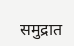समुद्रात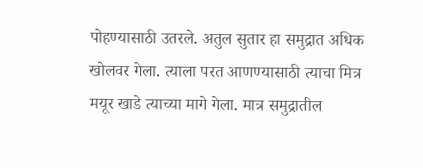पोहण्यासाठी उतरले. अतुल सुतार हा समुद्रात अधिक खोलवर गेला. त्याला परत आणण्यासाठी त्याचा मित्र मयूर खाडे त्याच्या मागे गेला. मात्र समुद्रातील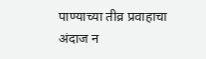पाण्याच्या तीव्र प्रवाहाचा अंदाज न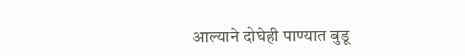आल्याने दोघेही पाण्यात बुडू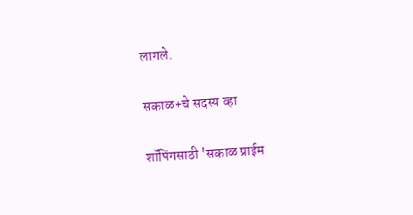लागले.

सकाळ+चे सदस्य व्हा

शॉपिंगसाठी 'सकाळ प्राईम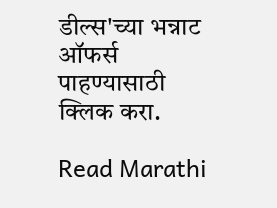डील्स'च्या भन्नाट ऑफर्स पाहण्यासाठी क्लिक करा.

Read Marathi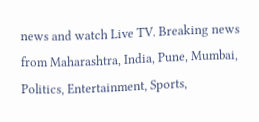news and watch Live TV. Breaking news from Maharashtra, India, Pune, Mumbai, Politics, Entertainment, Sports,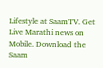Lifestyle at SaamTV. Get Live Marathi news on Mobile. Download the Saam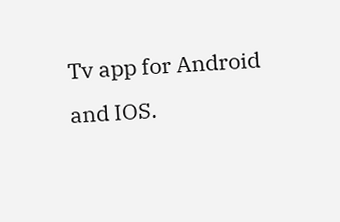Tv app for Android and IOS.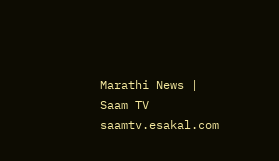Marathi News | Saam TV
saamtv.esakal.com